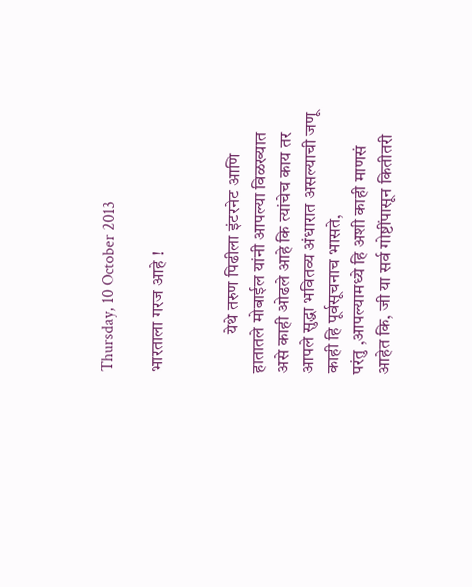Thursday, 10 October 2013

भारताला गरज आहे !


           येथे तरुण पिढीला इंटरनेट आणि हातातले मोबाईल यांनी आपल्या विळख्यात असे काही ओढले आहे कि त्यांचेच काय तर आपले सुद्धा भवितव्य अंधारात असल्याची जणू काही हि पूर्वसूचनाच भासते,
परंतु ,आपल्यामध्ये हि अशी काही माणसं आहेत कि, जी या सर्व गोष्टींपासून कितीतरी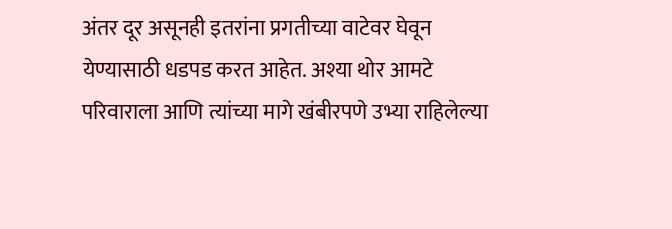अंतर दूर असूनही इतरांना प्रगतीच्या वाटेवर घेवून येण्यासाठी धडपड करत आहेत. अश्या थोर आमटे परिवाराला आणि त्यांच्या मागे खंबीरपणे उभ्या राहिलेल्या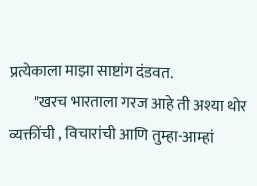प्रत्येकाला माझा साष्टांग दंडवत.
        "खरच भारताला गरज आहे ती अश्या थोर व्यक्तींची , विचारांची आणि तुम्हा-आम्हां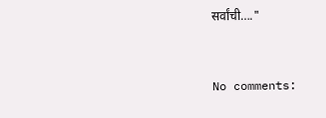सर्वांची…."


No comments: